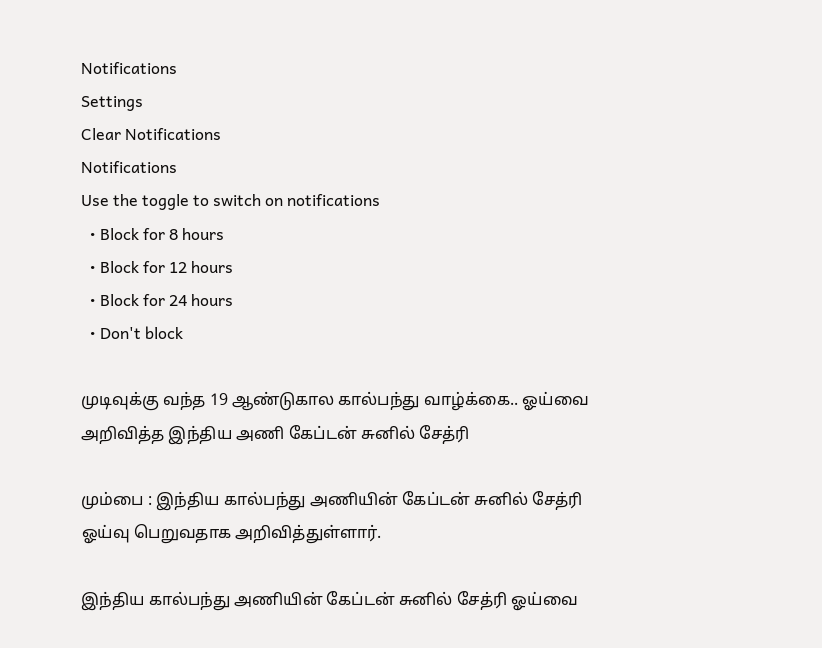Notifications
Settings
Clear Notifications
Notifications
Use the toggle to switch on notifications
  • Block for 8 hours
  • Block for 12 hours
  • Block for 24 hours
  • Don't block

முடிவுக்கு வந்த 19 ஆண்டுகால கால்பந்து வாழ்க்கை.. ஓய்வை அறிவித்த இந்திய அணி கேப்டன் சுனில் சேத்ரி

மும்பை : இந்திய கால்பந்து அணியின் கேப்டன் சுனில் சேத்ரி ஓய்வு பெறுவதாக அறிவித்துள்ளார்.

இந்திய கால்பந்து அணியின் கேப்டன் சுனில் சேத்ரி ஓய்வை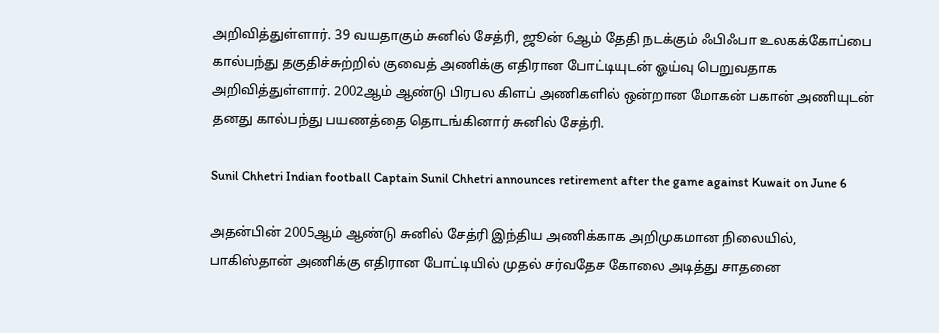அறிவித்துள்ளார். 39 வயதாகும் சுனில் சேத்ரி, ஜூன் 6ஆம் தேதி நடக்கும் ஃபிஃபா உலகக்கோப்பை கால்பந்து தகுதிச்சுற்றில் குவைத் அணிக்கு எதிரான போட்டியுடன் ஓய்வு பெறுவதாக அறிவித்துள்ளார். 2002ஆம் ஆண்டு பிரபல கிளப் அணிகளில் ஒன்றான மோகன் பகான் அணியுடன் தனது கால்பந்து பயணத்தை தொடங்கினார் சுனில் சேத்ரி.

Sunil Chhetri Indian football Captain Sunil Chhetri announces retirement after the game against Kuwait on June 6

அதன்பின் 2005ஆம் ஆண்டு சுனில் சேத்ரி இந்திய அணிக்காக அறிமுகமான நிலையில், பாகிஸ்தான் அணிக்கு எதிரான போட்டியில் முதல் சர்வதேச கோலை அடித்து சாதனை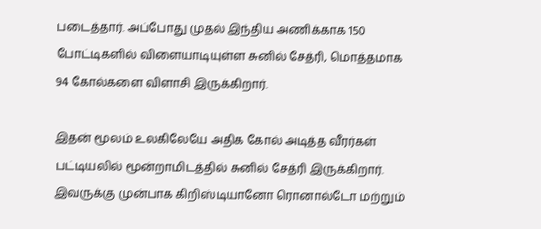படைத்தார். அப்போது முதல் இந்திய அணிக்காக 150 போட்டிகளில் விளையாடியுள்ள சுனில் சேத்ரி, மொத்தமாக 94 கோல்களை விளாசி இருக்கிறார்.

இதன் மூலம் உலகிலேயே அதிக கோல் அடித்த வீரர்கள் பட்டியலில் மூன்றாமிடத்தில் சுனில் சேத்ரி இருக்கிறார். இவருக்கு முன்பாக கிறிஸ்டியானோ ரொனால்டோ மற்றும்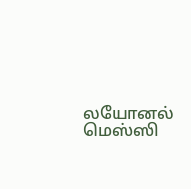லயோனல் மெஸ்ஸி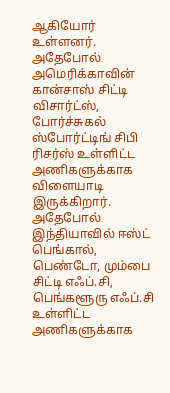ஆகியோர் உள்ளனர். அதேபோல் அமெரிக்காவின் கான்சாஸ் சிட்டி விசார்ட்ஸ், போர்ச்சுகல் ஸ்போர்ட்டிங் சிபி ரிசர்ஸ் உள்ளிட்ட அணிகளுக்காக விளையாடி இருக்கிறார். அதேபோல் இந்தியாவில் ஈஸ்ட் பெங்கால், பெண்டோ, மும்பை சிட்டி எஃப்.சி, பெங்களூரு எஃப்.சி உள்ளிட்ட அணிகளுக்காக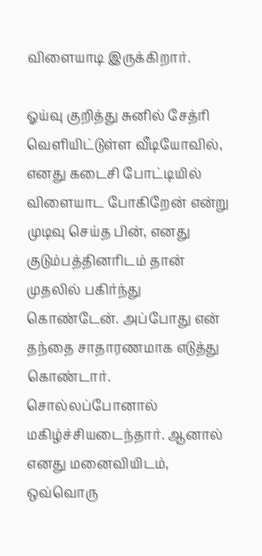விளையாடி இருக்கிறார்.

ஓய்வு குறித்து சுனில் சேத்ரி வெளியிட்டுள்ள வீடியோவில், எனது கடைசி போட்டியில் விளையாட போகிறேன் என்று முடிவு செய்த பின், எனது குடும்பத்தினரிடம் தான் முதலில் பகிர்ந்து கொண்டேன். அப்போது என் தந்தை சாதாரணமாக எடுத்து கொண்டார். சொல்லப்போனால் மகிழ்ச்சியடைந்தார். ஆனால் எனது மனைவியிடம், ஒவ்வொரு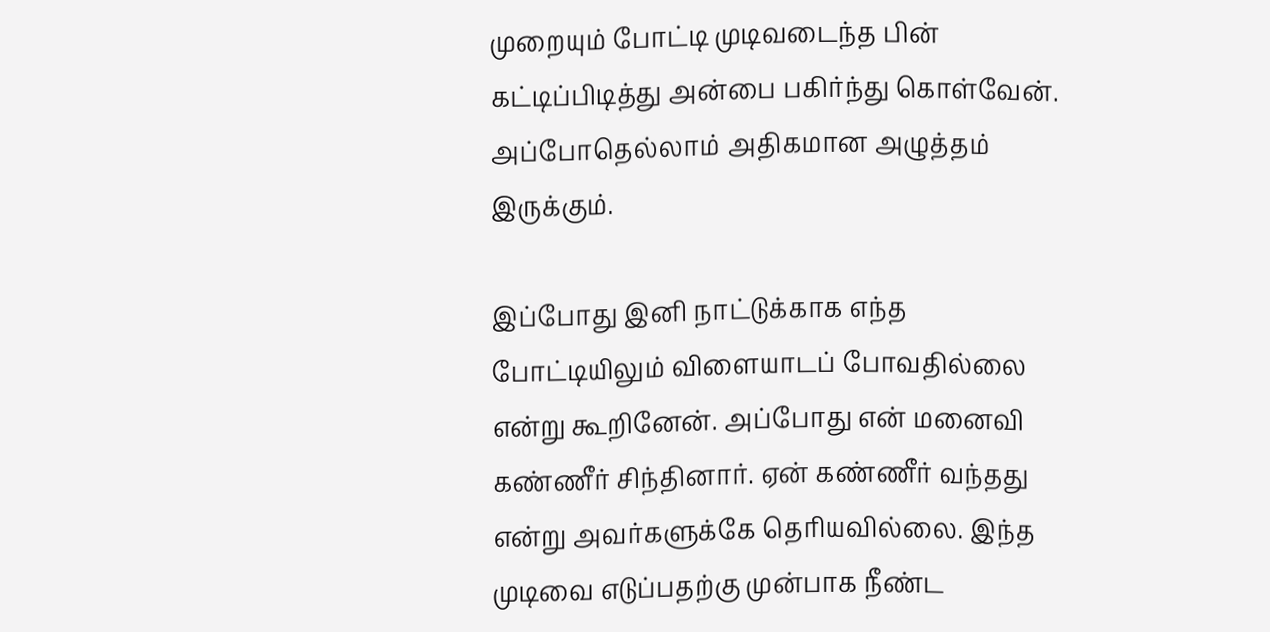முறையும் போட்டி முடிவடைந்த பின் கட்டிப்பிடித்து அன்பை பகிர்ந்து கொள்வேன். அப்போதெல்லாம் அதிகமான அழுத்தம் இருக்கும்.

இப்போது இனி நாட்டுக்காக எந்த போட்டியிலும் விளையாடப் போவதில்லை என்று கூறினேன். அப்போது என் மனைவி கண்ணீர் சிந்தினார். ஏன் கண்ணீர் வந்தது என்று அவர்களுக்கே தெரியவில்லை. இந்த முடிவை எடுப்பதற்கு முன்பாக நீண்ட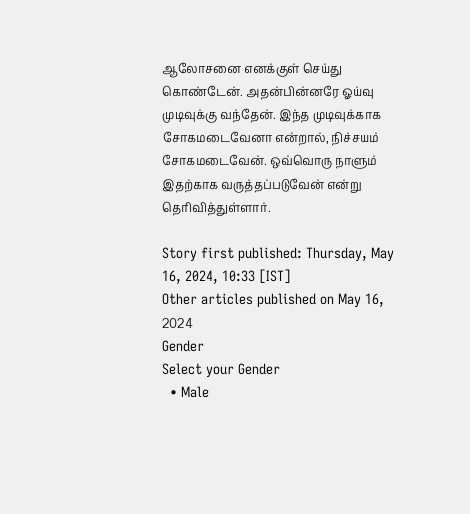ஆலோசனை எனக்குள் செய்து கொண்டேன். அதன்பின்னரே ஓய்வு முடிவுக்கு வந்தேன். இந்த முடிவுக்காக சோகமடைவேனா என்றால், நிச்சயம் சோகமடைவேன். ஒவ்வொரு நாளும் இதற்காக வருத்தப்படுவேன் என்று தெரிவித்துள்ளார்.

Story first published: Thursday, May 16, 2024, 10:33 [IST]
Other articles published on May 16, 2024
Gender
Select your Gender
  • Male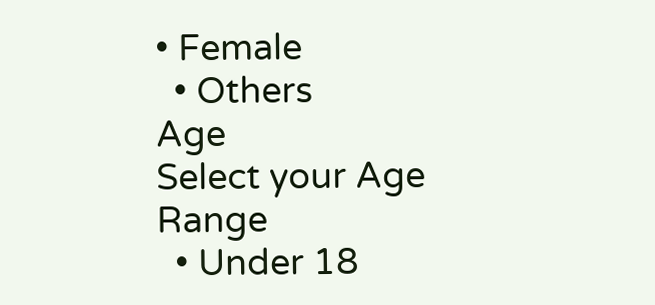• Female
  • Others
Age
Select your Age Range
  • Under 18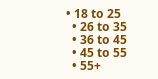• 18 to 25
  • 26 to 35
  • 36 to 45
  • 45 to 55
  • 55+